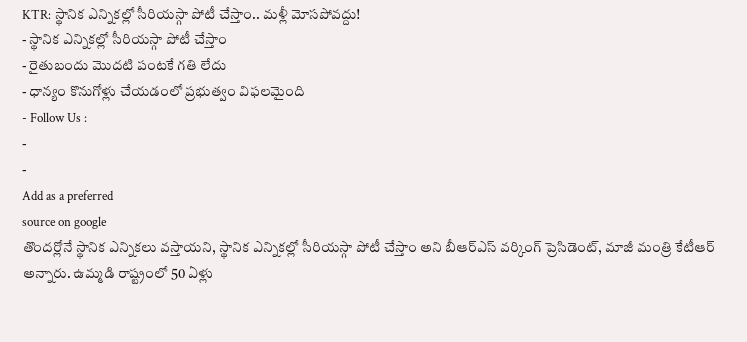KTR: స్థానిక ఎన్నికల్లో సీరియస్గా పోటీ చేస్తాం.. మళ్లీ మోసపోవద్దు!
- స్థానిక ఎన్నికల్లో సీరియస్గా పోటీ చేస్తాం
- రైతుబందు మొదటి పంటకే గతి లేదు
- ధాన్యం కొనుగోళ్లు చేయడంలో ప్రభుత్వం విఫలమైంది
- Follow Us :
-
-
Add as a preferred
source on google
తొందర్లోనే స్థానిక ఎన్నికలు వస్తాయని, స్థానిక ఎన్నికల్లో సీరియస్గా పోటీ చేస్తాం అని బీఆర్ఎస్ వర్కింగ్ ప్రెసిడెంట్, మాజీ మంత్రి కేటీఆర్ అన్నారు. ఉమ్మడి రాష్ట్రంలో 50 ఏళ్లు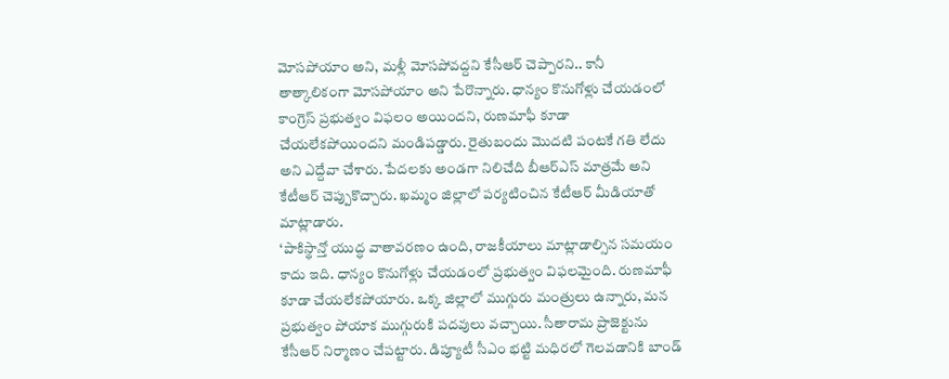మోసపోయాం అని, మళ్లీ మోసపోవద్దని కేసీఆర్ చెప్పారని.. కానీ తాత్కాలికంగా మోసపోయాం అని పేరొన్నారు. ధాన్యం కొనుగోళ్లు చేయడంలో కాంగ్రెస్ ప్రభుత్వం విఫలం అయిందని, రుణమాఫీ కూడా చేయలేకపోయిందని మండిపడ్డారు. రైతుబందు మొదటి పంటకే గతి లేదు అని ఎద్దేవా చేశారు. పేదలకు అండగా నిలిచేది బీఆర్ఎస్ మాత్రమే అని కేటీఆర్ చెప్పుకొచ్చారు. ఖమ్మం జిల్లాలో పర్యటించిన కేటీఆర్ మీడియాతో మాట్లాడారు.
‘పాకిస్థాన్తో యుద్ధ వాతావరణం ఉంది, రాజకీయాలు మాట్లాడాల్సిన సమయం కాదు ఇది. ధాన్యం కొనుగోళ్లు చేయడంలో ప్రభుత్వం విఫలమైంది. రుణమాఫీ కూడా చేయలేకపోయారు. ఒక్క జిల్లాలో ముగ్గురు మంత్రులు ఉన్నారు, మన ప్రభుత్వం పోయాక ముగ్గురుకి పదవులు వచ్చాయి. సీతారామ ప్రాజెక్టును కేసీఆర్ నిర్మాణం చేపట్టారు. డిప్యూటీ సీఎం భట్టి మధిరలో గెలవడానికి బాండ్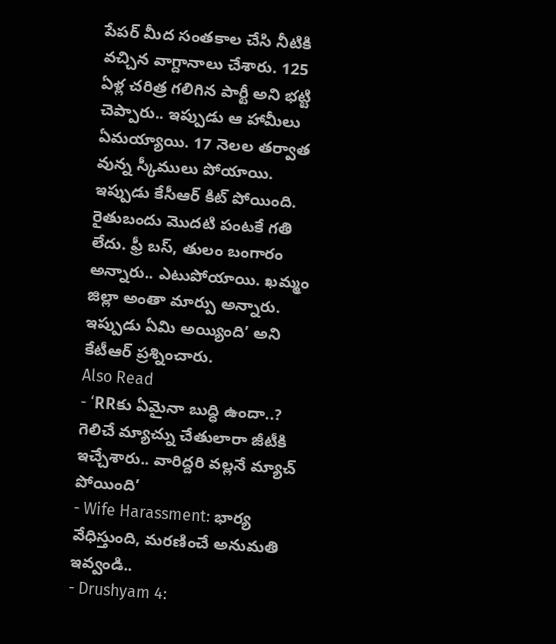పేపర్ మీద సంతకాల చేసి నీటికి వచ్చిన వాగ్దానాలు చేశారు. 125 ఏళ్ల చరిత్ర గలిగిన పార్టీ అని భట్టి చెప్పారు.. ఇప్పుడు ఆ హామీలు ఏమయ్యాయి. 17 నెలల తర్వాత వున్న స్కీములు పోయాయి. ఇప్పుడు కేసీఆర్ కిట్ పోయింది. రైతుబందు మొదటి పంటకే గతి లేదు. ఫ్రీ బస్, తులం బంగారం అన్నారు.. ఎటుపోయాయి. ఖమ్మం జిల్లా అంతా మార్పు అన్నారు. ఇప్పుడు ఏమి అయ్యింది’ అని కేటీఆర్ ప్రశ్నించారు.
Also Read
- ‘RRకు ఏమైనా బుద్ధి ఉందా..? గెలిచే మ్యాచ్ను చేతులారా జీటీకి ఇచ్చేశారు.. వారిద్దరి వల్లనే మ్యాచ్ పోయింది’
- Wife Harassment: భార్య వేధిస్తుంది, మరణించే అనుమతి ఇవ్వండి..
- Drushyam 4: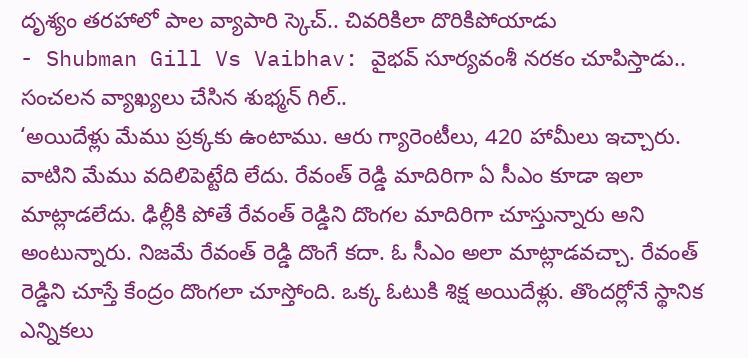దృశ్యం తరహాలో పాల వ్యాపారి స్కెచ్.. చివరికిలా దొరికిపోయాడు
- Shubman Gill Vs Vaibhav: వైభవ్ సూర్యవంశీ నరకం చూపిస్తాడు.. సంచలన వ్యాఖ్యలు చేసిన శుభ్మన్ గిల్..
‘అయిదేళ్లు మేము ప్రక్కకు ఉంటాము. ఆరు గ్యారెంటీలు, 420 హామీలు ఇచ్చారు. వాటిని మేము వదిలిపెట్టేది లేదు. రేవంత్ రెడ్డి మాదిరిగా ఏ సీఎం కూడా ఇలా మాట్లాడలేదు. ఢిల్లీకి పోతే రేవంత్ రెడ్డిని దొంగల మాదిరిగా చూస్తున్నారు అని అంటున్నారు. నిజమే రేవంత్ రెడ్డి దొంగే కదా. ఓ సీఎం అలా మాట్లాడవచ్చా. రేవంత్ రెడ్డిని చూస్తే కేంద్రం దొంగలా చూస్తోంది. ఒక్క ఓటుకి శిక్ష అయిదేళ్లు. తొందర్లోనే స్థానిక ఎన్నికలు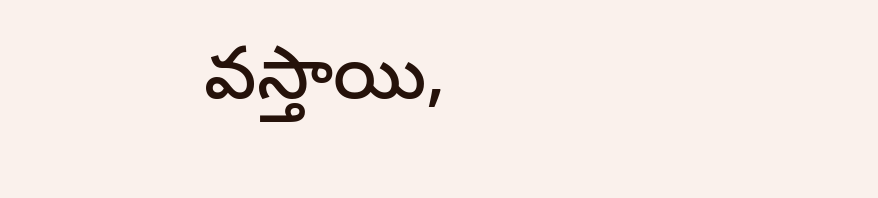వస్తాయి,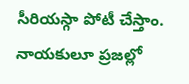సీరియస్గా పోటీ చేస్తాం. నాయకులూ ప్రజల్లో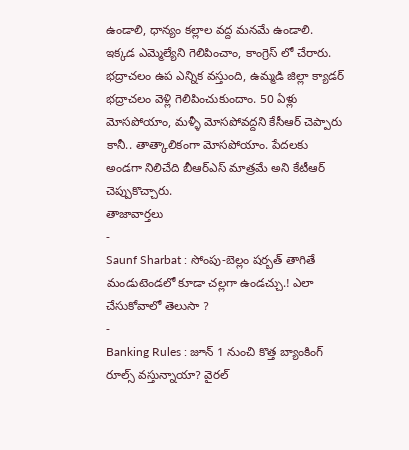ఉండాలి, ధాన్యం కల్లాల వద్ద మనమే ఉండాలి. ఇక్కడ ఎమ్మెల్యేని గెలిపించాం, కాంగ్రెస్ లో చేరారు. భద్రాచలం ఉప ఎన్నిక వస్తుంది, ఉమ్మడి జిల్లా క్యాడర్ భద్రాచలం వెళ్లి గెలిపించుకుందాం. 50 ఏళ్లు మోసపోయాం, మళ్ళీ మోసపోవద్దని కేసీఆర్ చెప్పారు కానీ.. తాత్కాలికంగా మోసపోయాం. పేదలకు అండగా నిలిచేది బీఆర్ఎస్ మాత్రమే అని కేటీఆర్ చెప్పుకొచ్చారు.
తాజావార్తలు
-
Saunf Sharbat : సోంపు-బెల్లం షర్బత్ తాగితే మండుటెండలో కూడా చల్లగా ఉండచ్చు.! ఎలా చేసుకోవాలో తెలుసా ?
-
Banking Rules : జూన్ 1 నుంచి కొత్త బ్యాంకింగ్ రూల్స్ వస్తున్నాయా? వైరల్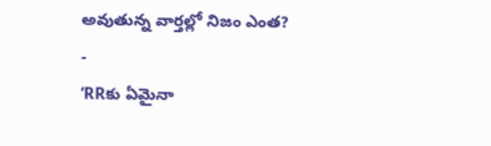అవుతున్న వార్తల్లో నిజం ఎంత?
-
‘RRకు ఏమైనా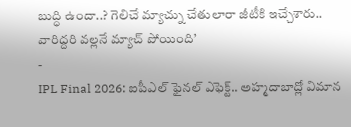బుద్ధి ఉందా..? గెలిచే మ్యాచ్ను చేతులారా జీటీకి ఇచ్చేశారు.. వారిద్దరి వల్లనే మ్యాచ్ పోయింది’
-
IPL Final 2026: ఐపీఎల్ ఫైనల్ ఎఫెక్ట్.. అహ్మదాబాద్లో విమాన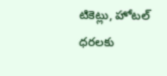టికెట్లు, హోటల్ ధరలకు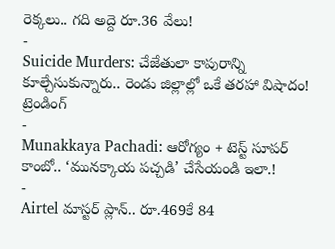రెక్కలు.. గది అద్దె రూ.36 వేలు!
-
Suicide Murders: చేజేతులా కాపురాన్ని కూల్చేసుకున్నారు.. రెండు జిల్లాల్లో ఒకే తరహా విషాదం!
ట్రెండింగ్
-
Munakkaya Pachadi: ఆరోగ్యం + టెస్ట్ సూపర్ కాంబో.. ‘మునక్కాయ పచ్చడి’ చేసేయండి ఇలా.!
-
Airtel మాస్టర్ ప్లాన్.. రూ.469కే 84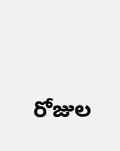రోజుల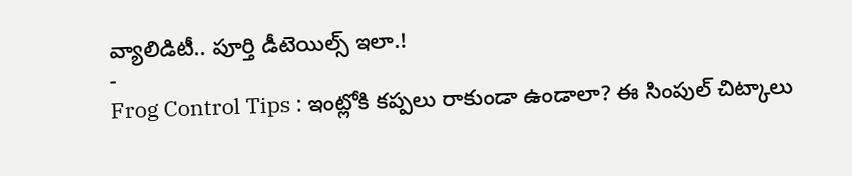వ్యాలిడిటీ.. పూర్తి డీటెయిల్స్ ఇలా.!
-
Frog Control Tips : ఇంట్లోకి కప్పలు రాకుండా ఉండాలా? ఈ సింపుల్ చిట్కాలు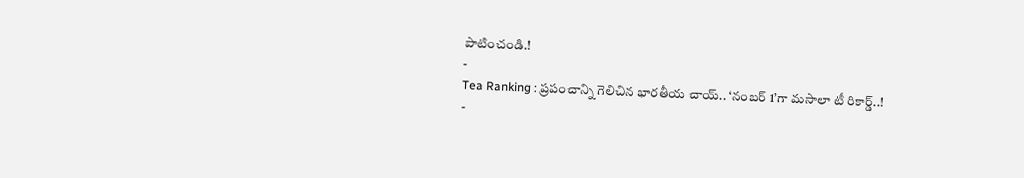పాటించండి.!
-
Tea Ranking : ప్రపంచాన్ని గెలిచిన భారతీయ చాయ్.. ‘నంబర్ 1’గా మసాలా టీ రికార్డ్..!
-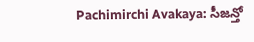Pachimirchi Avakaya: సీజన్తో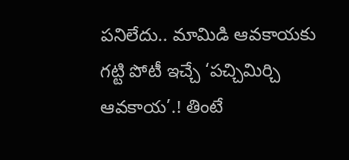పనిలేదు.. మామిడి ఆవకాయకు గట్టి పోటీ ఇచ్చే ‘పచ్చిమిర్చి ఆవకాయ’.! తింటే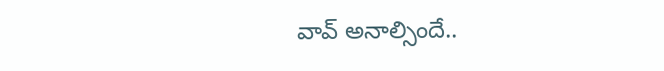వావ్ అనాల్సిందే..